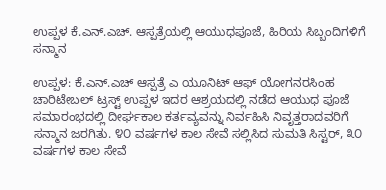ಉಪ್ಪಳ ಕೆ.ಎನ್.ಎಚ್. ಆಸ್ಪತ್ರೆಯಲ್ಲಿ ಆಯುಧಪೂಜೆ, ಹಿರಿಯ ಸಿಬ್ಬಂದಿಗಳಿಗೆ ಸನ್ಮಾನ

ಉಪ್ಪಳ: ಕೆ.ಎನ್.ಎಚ್ ಆಸ್ಪತ್ರೆ ಎ ಯೂನಿಟ್ ಆಫ್ ಯೋಗನರಸಿಂಹ ಚಾರಿಟೇಬಲ್ ಟ್ರಸ್ಟ್ ಉಪ್ಪಳ ಇದರ ಆಶ್ರಯದಲ್ಲಿ ನಡೆದ ಆಯುಧ ಪೂಜೆ ಸಮಾರಂಭದಲ್ಲಿ ದೀರ್ಘಕಾಲ ಕರ್ತವ್ಯವನ್ನು ನಿರ್ವಹಿಸಿ ನಿವೃತ್ತರಾದವರಿಗೆ ಸನ್ಮಾನ ಜರಗಿತು. ೪೦ ವರ್ಷಗಳ ಕಾಲ ಸೇವೆ ಸಲ್ಲಿಸಿದ ಸುಮತಿ ಸಿಸ್ಟರ್, ೩೦ ವರ್ಷಗಳ ಕಾಲ ಸೇವೆ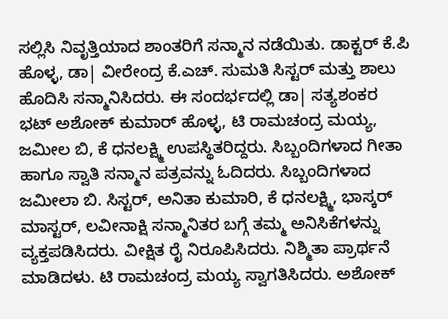ಸಲ್ಲಿಸಿ ನಿವೃತ್ತಿಯಾದ ಶಾಂತರಿಗೆ ಸನ್ಮಾನ ನಡೆಯಿತು. ಡಾಕ್ಟರ್ ಕೆ.ಪಿ ಹೊಳ್ಳ, ಡಾ| ವೀರೇಂದ್ರ ಕೆ.ಎಚ್. ಸುಮತಿ ಸಿಸ್ಟರ್ ಮತ್ತು ಶಾಲು ಹೊದಿಸಿ ಸನ್ಮಾನಿಸಿದರು. ಈ ಸಂದರ್ಭದಲ್ಲಿ ಡಾ| ಸತ್ಯಶಂಕರ ಭಟ್ ಅಶೋಕ್ ಕುಮಾರ್ ಹೊಳ್ಳ, ಟಿ ರಾಮಚಂದ್ರ ಮಯ್ಯ, ಜಮೀಲ ಬಿ, ಕೆ ಧನಲಕ್ಷ್ಮಿ ಉಪಸ್ಥಿತರಿದ್ದರು. ಸಿಬ್ಬಂದಿಗಳಾದ ಗೀತಾ ಹಾಗೂ ಸ್ವಾತಿ ಸನ್ಮಾನ ಪತ್ರವನ್ನು ಓದಿದರು. ಸಿಬ್ಬಂದಿಗಳಾದ ಜಮೀಲಾ ಬಿ. ಸಿಸ್ಟರ್, ಅನಿತಾ ಕುಮಾರಿ, ಕೆ ಧನಲಕ್ಷ್ಮಿ, ಭಾಸ್ಕರ್ ಮಾಸ್ಟರ್, ಲವೀನಾಕ್ಷಿ ಸನ್ಮಾನಿತರ ಬಗ್ಗೆ ತಮ್ಮ ಅನಿಸಿಕೆಗಳನ್ನು ವ್ಯಕ್ತಪಡಿಸಿದರು. ವೀಕ್ಷಿತ ರೈ ನಿರೂಪಿಸಿದರು. ನಿಶ್ಮಿತಾ ಪ್ರಾರ್ಥನೆ ಮಾಡಿದಳು. ಟಿ ರಾಮಚಂದ್ರ ಮಯ್ಯ ಸ್ವಾಗತಿಸಿದರು. ಅಶೋಕ್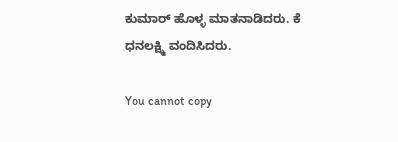ಕುಮಾರ್ ಹೊಳ್ಳ ಮಾತನಾಡಿದರು. ಕೆ ಧನಲಕ್ಷ್ಮಿ ವಂದಿಸಿದರು.

You cannot copy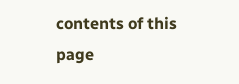contents of this page